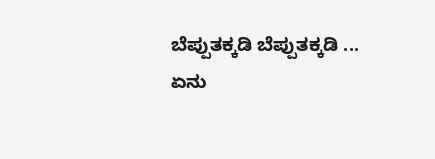ಬೆಪ್ಪುತಕ್ಕಡಿ ಬೆಪ್ಪುತಕ್ಕಡಿ ...
ಏನು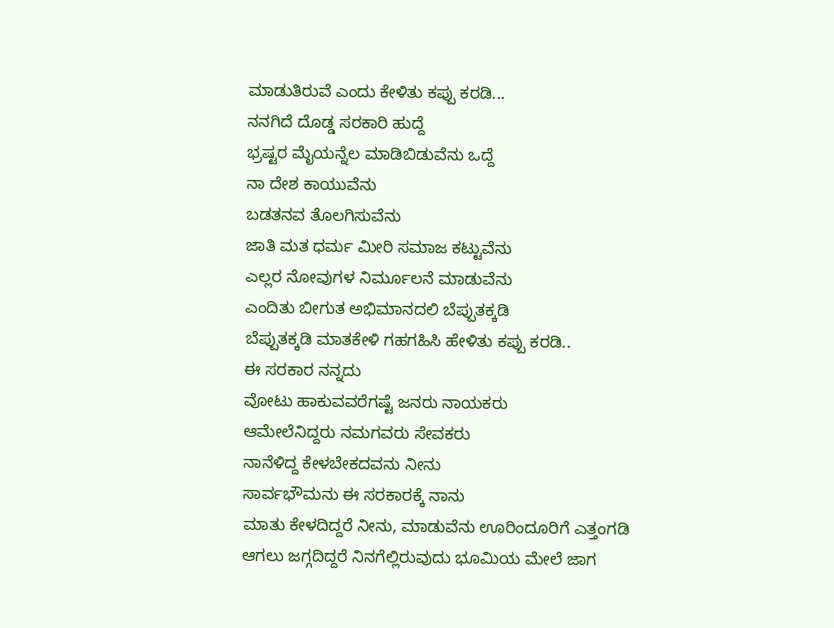ಮಾಡುತಿರುವೆ ಎಂದು ಕೇಳಿತು ಕಪ್ಪು ಕರಡಿ...
ನನಗಿದೆ ದೊಡ್ಡ ಸರಕಾರಿ ಹುದ್ದೆ
ಭ್ರಷ್ಟರ ಮೈಯನ್ನೆಲ ಮಾಡಿಬಿಡುವೆನು ಒದ್ದೆ
ನಾ ದೇಶ ಕಾಯುವೆನು
ಬಡತನವ ತೊಲಗಿಸುವೆನು
ಜಾತಿ ಮತ ಧರ್ಮ ಮೀರಿ ಸಮಾಜ ಕಟ್ಟುವೆನು
ಎಲ್ಲರ ನೋವುಗಳ ನಿರ್ಮೂಲನೆ ಮಾಡುವೆನು
ಎಂದಿತು ಬೀಗುತ ಅಭಿಮಾನದಲಿ ಬೆಪ್ಪುತಕ್ಕಡಿ
ಬೆಪ್ಪುತಕ್ಕಡಿ ಮಾತಕೇಳಿ ಗಹಗಹಿಸಿ ಹೇಳಿತು ಕಪ್ಪು ಕರಡಿ..
ಈ ಸರಕಾರ ನನ್ನದು
ವೋಟು ಹಾಕುವವರೆಗಷ್ಟೆ ಜನರು ನಾಯಕರು
ಆಮೇಲೆನಿದ್ದರು ನಮಗವರು ಸೇವಕರು
ನಾನೆಳಿದ್ದ ಕೇಳಬೇಕದವನು ನೀನು
ಸಾರ್ವಭೌಮನು ಈ ಸರಕಾರಕ್ಕೆ ನಾನು
ಮಾತು ಕೇಳದಿದ್ದರೆ ನೀನು, ಮಾಡುವೆನು ಊರಿಂದೂರಿಗೆ ಎತ್ತಂಗಡಿ
ಆಗಲು ಜಗ್ಗದಿದ್ದರೆ ನಿನಗೆಲ್ಲಿರುವುದು ಭೂಮಿಯ ಮೇಲೆ ಜಾಗ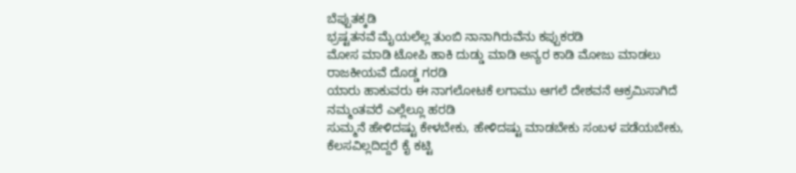ಬೆಪ್ಪುತಕ್ಕಡಿ
ಭ್ರಷ್ಟತನವೆ ಮೈಯಲೆಲ್ಲ ತುಂಬಿ ನಾನಾಗಿರುವೆನು ಕಪ್ಪುಕರಡಿ
ಮೋಸ ಮಾಡಿ ಟೋಪಿ ಹಾಕಿ ದುಡ್ಡು ಮಾಡಿ ಅನ್ಯರ ಕಾಡಿ ಮೋಜು ಮಾಡಲು ರಾಜಕೀಯವೆ ದೊಡ್ಡ ಗರಡಿ
ಯಾರು ಹಾಕುವರು ಈ ನಾಗಲೋಟಕೆ ಲಗಾಮು ಆಗಲೆ ದೇಶವನೆ ಆಕ್ರಮಿಸಾಗಿದೆ ನಮ್ಮಂತವರೆ ಎಲ್ಲೆಲ್ಲೂ ಹರಡಿ
ಸುಮ್ಮನೆ ಹೇಳಿದಷ್ಟು ಕೇಳಬೇಕು, ಹೇಳಿದಷ್ಟು ಮಾಡಬೇಕು ಸಂಬಳ ಪಡೆಯಬೇಕು, ಕೆಲಸವಿಲ್ಲದಿದ್ದರೆ ಕೈ ಕಟ್ಟಿ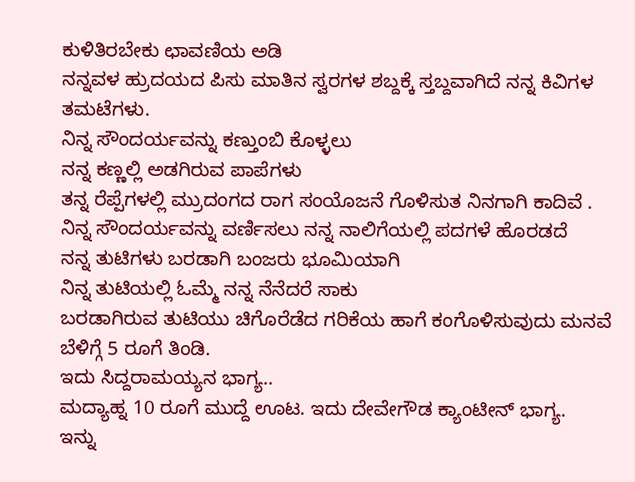ಕುಳಿತಿರಬೇಕು ಛಾವಣಿಯ ಅಡಿ
ನನ್ನವಳ ಹ್ರುದಯದ ಪಿಸು ಮಾತಿನ ಸ್ವರಗಳ ಶಬ್ದಕ್ಕೆ ಸ್ತಬ್ದವಾಗಿದೆ ನನ್ನ ಕಿವಿಗಳ ತಮಟೆಗಳು.
ನಿನ್ನ ಸೌಂದರ್ಯವನ್ನು ಕಣ್ತುಂಬಿ ಕೊಳ್ಳಲು
ನನ್ನ ಕಣ್ಣಲ್ಲಿ ಅಡಗಿರುವ ಪಾಪೆಗಳು
ತನ್ನ ರೆಪ್ಪೆಗಳಲ್ಲಿ ಮ್ರುದಂಗದ ರಾಗ ಸಂಯೊಜನೆ ಗೊಳಿಸುತ ನಿನಗಾಗಿ ಕಾದಿವೆ .
ನಿನ್ನ ಸೌಂದರ್ಯವನ್ನು ವರ್ಣಿಸಲು ನನ್ನ ನಾಲಿಗೆಯಲ್ಲಿ ಪದಗಳೆ ಹೊರಡದೆ
ನನ್ನ ತುಟಿಗಳು ಬರಡಾಗಿ ಬಂಜರು ಭೂಮಿಯಾಗಿ
ನಿನ್ನ ತುಟಿಯಲ್ಲಿ ಓಮ್ಮೆ ನನ್ನ ನೆನೆದರೆ ಸಾಕು
ಬರಡಾಗಿರುವ ತುಟಿಯು ಚಿಗೊರೆಡೆದ ಗರಿಕೆಯ ಹಾಗೆ ಕಂಗೊಳಿಸುವುದು ಮನವೆ
ಬೆಳಿಗ್ಗೆ 5 ರೂಗೆ ತಿಂಡಿ.
ಇದು ಸಿದ್ದರಾಮಯ್ಯನ ಭಾಗ್ಯ..
ಮದ್ಯಾಹ್ನ 10 ರೂಗೆ ಮುದ್ದೆ ಊಟ. ಇದು ದೇವೇಗೌಡ ಕ್ಯಾಂಟೀನ್ ಭಾಗ್ಯ.
ಇನ್ನು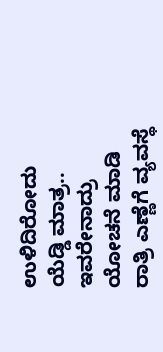ಉಳಿದಿರೋದು ಯೆಡ್ಡಿ ಮಾತ್ರ..
ಇವರೇನಾದ್ರು ಯೋಚನೆ ಮಾಡಿ ರಾತ್ರಿ ಎಣ್ಣೆಗೆ ವ್ಯವಸ್ಥೆ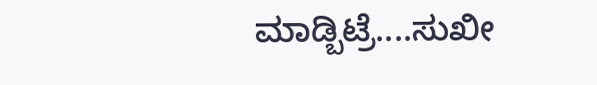ಮಾಡ್ಬಿಟ್ರೆ....ಸುಖೀ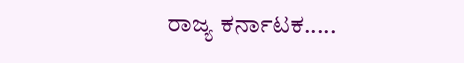ರಾಜ್ಯ ಕರ್ನಾಟಕ.....